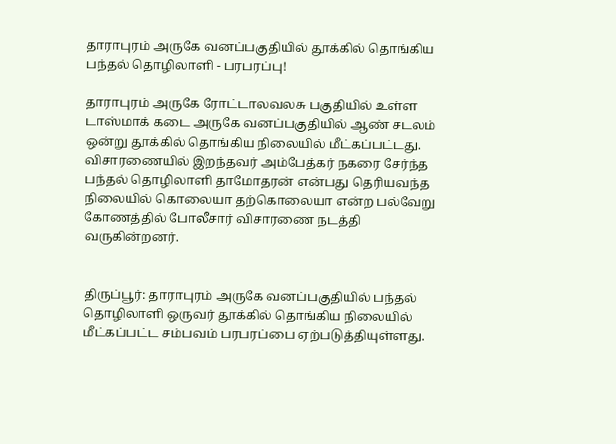தாராபுரம் அருகே வனப்பகுதியில் தூக்கில் தொங்கிய பந்தல் தொழிலாளி - பரபரப்பு!

தாராபுரம் அருகே ரோட்டாலவலசு பகுதியில் உள்ள டாஸ்மாக் கடை அருகே வனப்பகுதியில் ஆண் சடலம் ஒன்று தூக்கில் தொங்கிய நிலையில் மீட்கப்பட்டது. விசாரணையில் இறந்தவர் அம்பேத்கர் நகரை சேர்ந்த பந்தல் தொழிலாளி தாமோதரன் என்பது தெரியவந்த நிலையில் கொலையா தற்கொலையா என்ற பல்வேறு கோணத்தில் போலீசார் விசாரணை நடத்தி வருகின்றனர்.


திருப்பூர்: தாராபுரம் அருகே வனப்பகுதியில் பந்தல் தொழிலாளி ஒருவர் தூக்கில் தொங்கிய நிலையில் மீட்கப்பட்ட சம்பவம் பரபரப்பை ஏற்படுத்தியுள்ளது.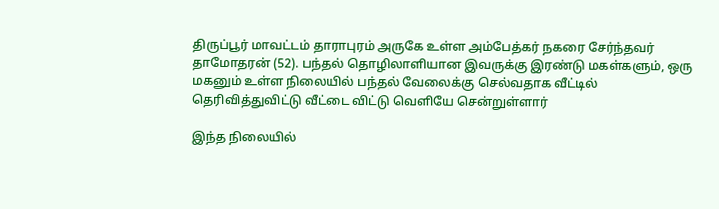திருப்பூர் மாவட்டம் தாராபுரம் அருகே உள்ள அம்பேத்கர் நகரை சேர்ந்தவர் தாமோதரன் (52). பந்தல் தொழிலாளியான இவருக்கு இரண்டு மகள்களும், ஒரு மகனும் உள்ள நிலையில் பந்தல் வேலைக்கு செல்வதாக வீட்டில் தெரிவித்துவிட்டு வீட்டை விட்டு வெளியே சென்றுள்ளார்

இந்த நிலையில்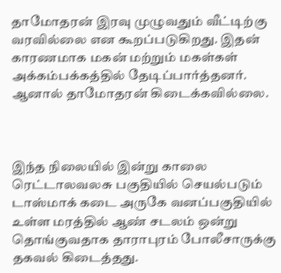தாமோதரன் இரவு முழுவதும் வீட்டிற்கு வரவில்லை என கூறப்படுகிறது. இதன் காரணமாக மகன் மற்றும் மகள்கள் அக்கம்பக்கத்தில் தேடிப்பார்த்தனர். ஆனால் தாமோதரன் கிடைக்கவில்லை.



இந்த நிலையில் இன்று காலை ரெட்டாலவலசு பகுதியில் செயல்படும் டாஸ்மாக் கடை அருகே வனப்பகுதியில் உள்ள மரத்தில் ஆண் சடலம் ஒன்று தொங்குவதாக தாராபுரம் போலீசாருக்கு தகவல் கிடைத்தது.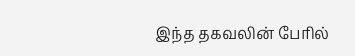இந்த தகவலின் பேரில்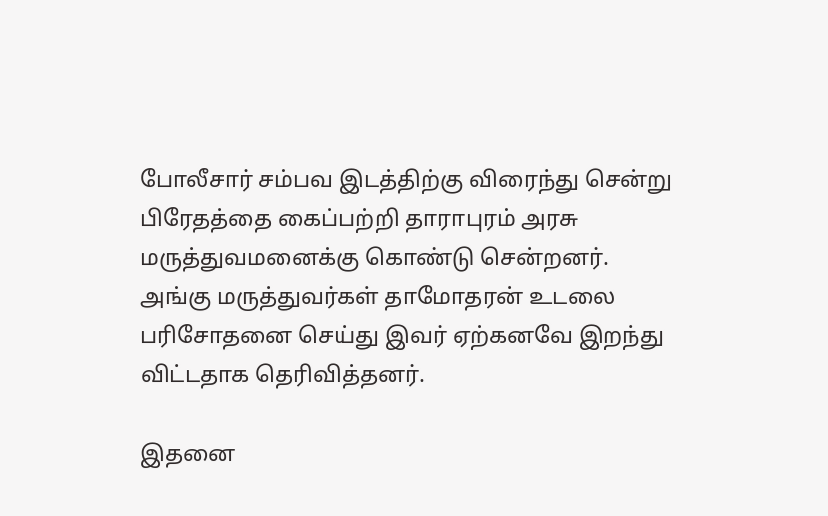போலீசார் சம்பவ இடத்திற்கு விரைந்து சென்று பிரேதத்தை கைப்பற்றி தாராபுரம் அரசு மருத்துவமனைக்கு கொண்டு சென்றனர். அங்கு மருத்துவர்கள் தாமோதரன் உடலை பரிசோதனை செய்து இவர் ஏற்கனவே இறந்து விட்டதாக தெரிவித்தனர்.

இதனை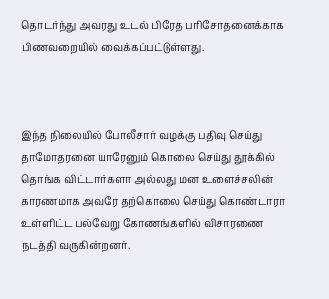தொடர்ந்து அவரது உடல் பிரேத பரிசோதனைக்காக பிணவறையில் வைக்கப்பட்டுள்ளது.



இந்த நிலையில் போலீசார் வழக்கு பதிவு செய்து தாமோதரனை யாரேனும் கொலை செய்து தூக்கில் தொங்க விட்டார்களா அல்லது மன உளைச்சலின் காரணமாக அவரே தற்கொலை செய்து கொண்டாரா உள்ளிட்ட பல்வேறு கோணங்களில் விசாரணை நடத்தி வருகின்றனர்.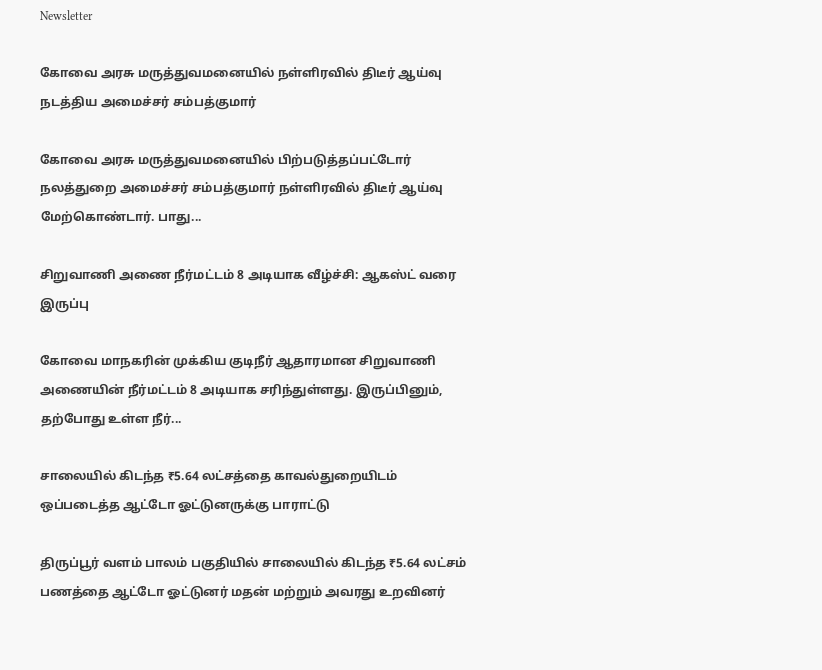Newsletter

கோவை அரசு மருத்துவமனையில் நள்ளிரவில் திடீர் ஆய்வு நடத்திய அமைச்சர் சம்பத்குமார்

கோவை அரசு மருத்துவமனையில் பிற்படுத்தப்பட்டோர் நலத்துறை அமைச்சர் சம்பத்குமார் நள்ளிரவில் திடீர் ஆய்வு மேற்கொண்டார். பாது...

சிறுவாணி அணை நீர்மட்டம் 8 அடியாக வீழ்ச்சி: ஆகஸ்ட் வரை இருப்பு

கோவை மாநகரின் முக்கிய குடிநீர் ஆதாரமான சிறுவாணி அணையின் நீர்மட்டம் 8 அடியாக சரிந்துள்ளது. இருப்பினும், தற்போது உள்ள நீர்...

சாலையில் கிடந்த ₹5.64 லட்சத்தை காவல்துறையிடம் ஒப்படைத்த ஆட்டோ ஓட்டுனருக்கு பாராட்டு

திருப்பூர் வளம் பாலம் பகுதியில் சாலையில் கிடந்த ₹5.64 லட்சம் பணத்தை ஆட்டோ ஓட்டுனர் மதன் மற்றும் அவரது உறவினர்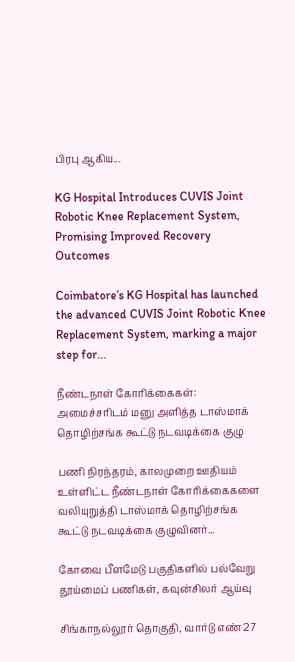பிரபு ஆகிய...

KG Hospital Introduces CUVIS Joint Robotic Knee Replacement System, Promising Improved Recovery Outcomes

Coimbatore’s KG Hospital has launched the advanced CUVIS Joint Robotic Knee Replacement System, marking a major step for...

நீண்டநாள் கோரிக்கைகள்: அமைச்சரிடம் மனு அளித்த டாஸ்மாக் தொழிற்சங்க கூட்டு நடவடிக்கை குழு

பணி நிரந்தரம், காலமுறை ஊதியம் உள்ளிட்ட நீண்டநாள் கோரிக்கைகளை வலியுறுத்தி டாஸ்மாக் தொழிற்சங்க கூட்டு நடவடிக்கை குழுவினர்...

கோவை பீளமேடு பகுதிகளில் பல்வேறு தூய்மைப் பணிகள், கவுன்சிலர் ஆய்வு

சிங்காநல்லூர் தொகுதி, வார்டு எண் 27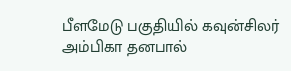பீளமேடு பகுதியில் கவுன்சிலர் அம்பிகா தனபால்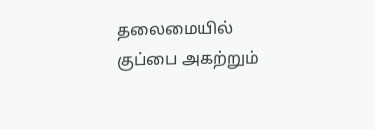தலைமையில் குப்பை அகற்றும்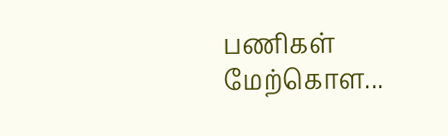பணிகள் மேற்கொள...